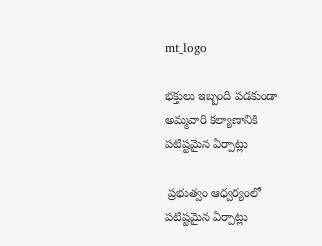mt_logo

భక్తులు ఇబ్బంది పడకుండా అమ్మవారి కల్యాణానికి పటిష్టమైన ఏర్పాట్లు

 ప్రభుత్వం ఆధ్వర్యంలో పటిష్టమైన ఏర్పాట్లు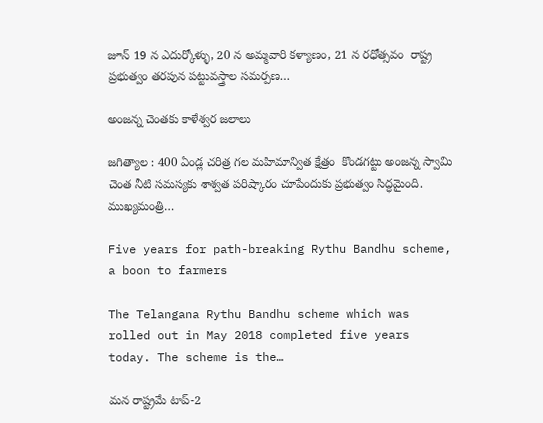జూన్ 19 న ఎదుర్కోళ్ళు, 20 న అమ్మవారి కళ్యాణం, 21 న రధోత్సవం  రాష్ట్ర ప్రభుత్వం తరపున పట్టువస్త్రాల సమర్పణ…

అంజన్న చెంతకు కాళేశ్వర జలాలు

జగిత్యాల : 400 ఏండ్ల చరిత్ర గల మహిమాన్విత క్షేత్రం  కొండగట్టు అంజన్న స్వామి చెంత నీటి సమస్యకు శాశ్వత పరిష్కారం చూపేందుకు ప్రభుత్వం సిద్ధమైంది. ముఖ్యమంత్రి…

Five years for path-breaking Rythu Bandhu scheme, a boon to farmers

The Telangana Rythu Bandhu scheme which was rolled out in May 2018 completed five years today. The scheme is the…

మన రాష్ట్రమే టాప్‌-2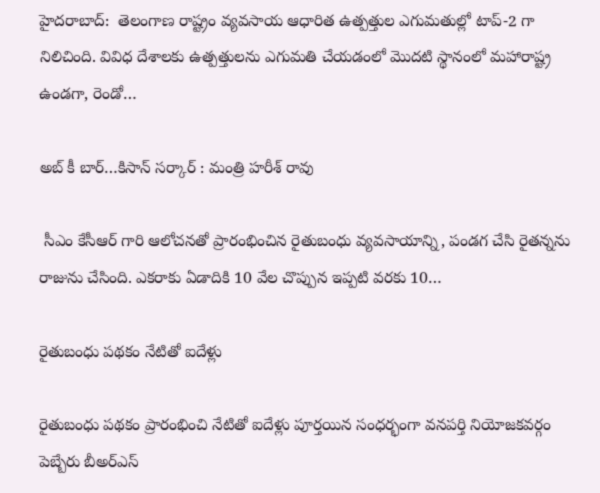హైదరాబాద్‌:  తెలంగాణ రాష్ట్రం వ్యవసాయ ఆధారిత ఉత్పత్తుల ఎగుమతుల్లో టాప్‌-2 గా నిలిచింది. వివిధ దేశాలకు ఉత్పత్తులను ఎగుమతి చేయడంలో మొదటి స్థానంలో మహారాష్ట్ర ఉండగా, రెండో…

అబ్ కీ బార్…కిసాన్ సర్కార్ : మంత్రి హరీశ్ రావు

 సీఎం కేసీఆర్ గారి ఆలోచనతో ప్రారంభించిన రైతుబంధు వ్యవసాయాన్ని, పండగ చేసి రైతన్నను రాజును చేసింది. ఎకరాకు ఏడాదికి 10 వేల చొప్పున ఇప్పటి వరకు 10…

రైతుబంధు పథకం నేటితో ఐదేళ్లు

రైతుబంధు పథకం ప్రారంభించి నేటితో ఐదేళ్లు పూర్తయిన సంధర్భంగా వనపర్తి నియోజకవర్గం పెబ్బేరు బీఅర్ఎస్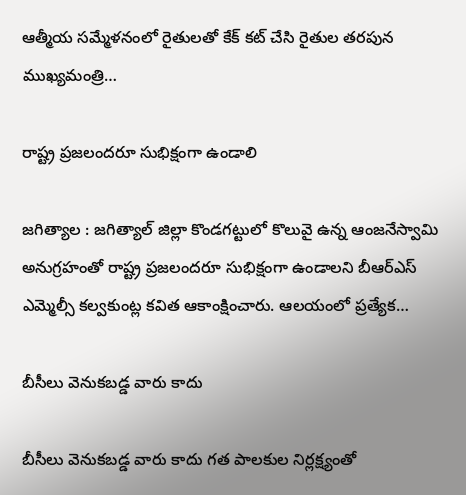ఆత్మీయ సమ్మేళనంలో రైతులతో కేక్ కట్ చేసి రైతుల తరపున ముఖ్యమంత్రి…

రాష్ట్ర ప్ర‌జ‌లంద‌రూ సుభిక్షంగా ఉండాలి

జ‌గిత్యాల : జగిత్యాల్ జిల్లా కొండగట్టులో కొలువై ఉన్న ఆంజ‌నేస్వామి అనుగ్ర‌హంతో రాష్ట్ర ప్ర‌జ‌లంద‌రూ సుభిక్షంగా ఉండాల‌ని బీఆర్ఎస్ ఎమ్మెల్సీ క‌ల్వ‌కుంట్ల క‌విత ఆకాంక్షించారు. ఆల‌యంలో ప్ర‌త్యేక…

బీసీలు వెనుకబడ్డ వారు కాదు

బీసీలు వెనుకబడ్డ వారు కాదు గత పాలకుల నిర్లక్ష్యంతో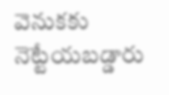వెనుకకు నెట్టేయబడ్డారు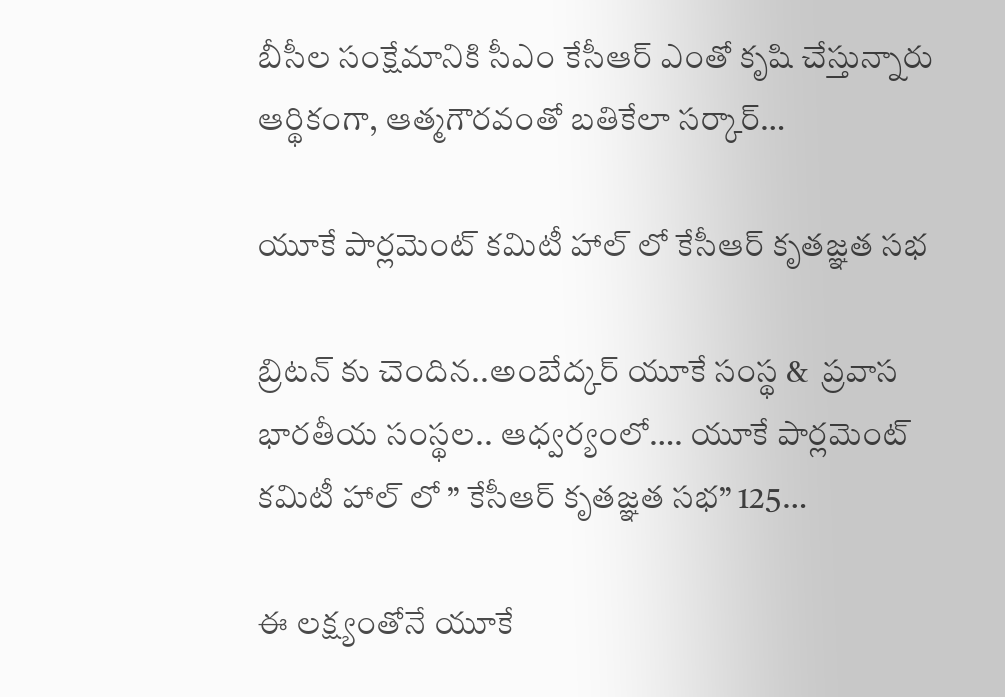బీసీల సంక్షేమానికి సీఎం కేసీఆర్ ఎంతో కృషి చేస్తున్నారు ఆర్థికంగా, ఆత్మగౌరవంతో బతికేలా సర్కార్…

యూకే పార్లమెంట్ కమిటీ హాల్ లో కేసీఆర్ కృతజ్ఞత సభ

బ్రిటన్ కు చెందిన..అంబేద్కర్ యూకే సంస్థ &  ప్రవాస భారతీయ సంస్థల.. ఆధ్వర్యంలో…. యూకే పార్లమెంట్ కమిటీ హాల్ లో ” కేసీఆర్ కృతజ్ఞత సభ” 125…

ఈ లక్ష్యంతోనే యూకే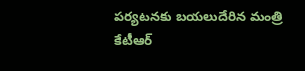పర్యటనకు బయలుదేరిన మంత్రి కేటీఆర్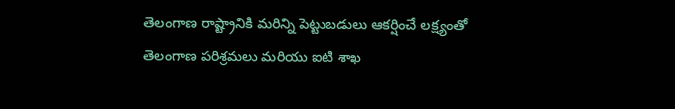తెలంగాణ రాష్ట్రానికి మరిన్ని పెట్టుబడులు ఆకర్షించే లక్ష్యంతో తెలంగాణ పరిశ్రమలు మరియు ఐటి శాఖ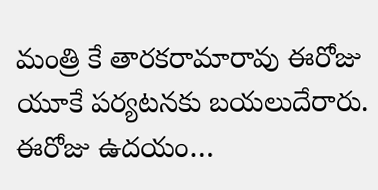మంత్రి కే తారకరామారావు ఈరోజు యూకే పర్యటనకు బయలుదేరారు. ఈరోజు ఉదయం…